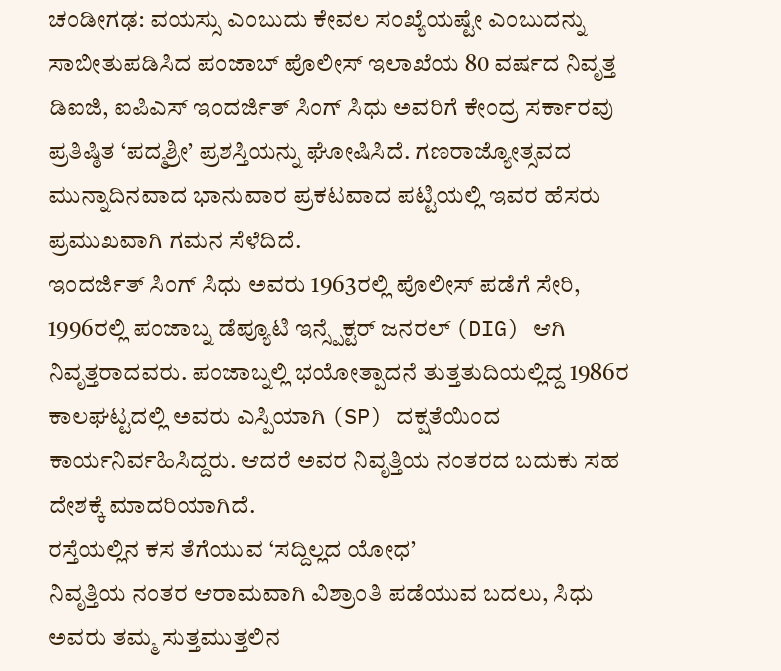ಚಂಡೀಗಢ: ವಯಸ್ಸು ಎಂಬುದು ಕೇವಲ ಸಂಖ್ಯೆಯಷ್ಟೇ ಎಂಬುದನ್ನು ಸಾಬೀತುಪಡಿಸಿದ ಪಂಜಾಬ್ ಪೊಲೀಸ್ ಇಲಾಖೆಯ 80 ವರ್ಷದ ನಿವೃತ್ತ ಡಿಐಜಿ, ಐಪಿಎಸ್ ಇಂದರ್ಜಿತ್ ಸಿಂಗ್ ಸಿಧು ಅವರಿಗೆ ಕೇಂದ್ರ ಸರ್ಕಾರವು ಪ್ರತಿಷ್ಠಿತ ‘ಪದ್ಮಶ್ರೀ’ ಪ್ರಶಸ್ತಿಯನ್ನು ಘೋಷಿಸಿದೆ. ಗಣರಾಜ್ಯೋತ್ಸವದ ಮುನ್ನಾದಿನವಾದ ಭಾನುವಾರ ಪ್ರಕಟವಾದ ಪಟ್ಟಿಯಲ್ಲಿ ಇವರ ಹೆಸರು ಪ್ರಮುಖವಾಗಿ ಗಮನ ಸೆಳೆದಿದೆ.
ಇಂದರ್ಜಿತ್ ಸಿಂಗ್ ಸಿಧು ಅವರು 1963ರಲ್ಲಿ ಪೊಲೀಸ್ ಪಡೆಗೆ ಸೇರಿ, 1996ರಲ್ಲಿ ಪಂಜಾಬ್ನ ಡೆಪ್ಯೂಟಿ ಇನ್ಸ್ಪೆಕ್ಟರ್ ಜನರಲ್ (DIG) ಆಗಿ ನಿವೃತ್ತರಾದವರು. ಪಂಜಾಬ್ನಲ್ಲಿ ಭಯೋತ್ಪಾದನೆ ತುತ್ತತುದಿಯಲ್ಲಿದ್ದ 1986ರ ಕಾಲಘಟ್ಟದಲ್ಲಿ ಅವರು ಎಸ್ಪಿಯಾಗಿ (SP) ದಕ್ಷತೆಯಿಂದ ಕಾರ್ಯನಿರ್ವಹಿಸಿದ್ದರು. ಆದರೆ ಅವರ ನಿವೃತ್ತಿಯ ನಂತರದ ಬದುಕು ಸಹ ದೇಶಕ್ಕೆ ಮಾದರಿಯಾಗಿದೆ.
ರಸ್ತೆಯಲ್ಲಿನ ಕಸ ತೆಗೆಯುವ ‘ಸದ್ದಿಲ್ಲದ ಯೋಧ’
ನಿವೃತ್ತಿಯ ನಂತರ ಆರಾಮವಾಗಿ ವಿಶ್ರಾಂತಿ ಪಡೆಯುವ ಬದಲು, ಸಿಧು ಅವರು ತಮ್ಮ ಸುತ್ತಮುತ್ತಲಿನ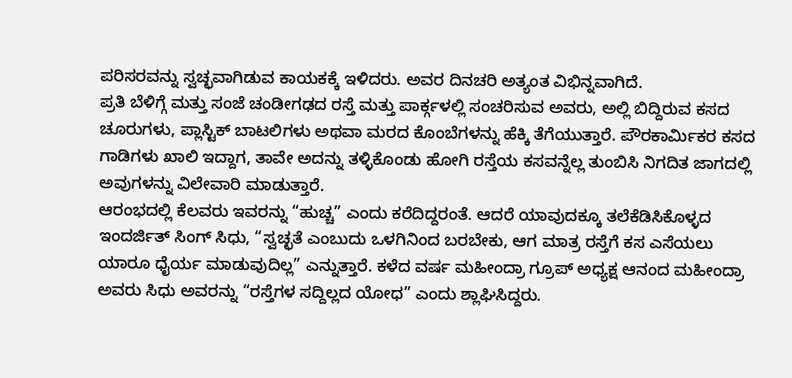ಪರಿಸರವನ್ನು ಸ್ವಚ್ಛವಾಗಿಡುವ ಕಾಯಕಕ್ಕೆ ಇಳಿದರು. ಅವರ ದಿನಚರಿ ಅತ್ಯಂತ ವಿಭಿನ್ನವಾಗಿದೆ.
ಪ್ರತಿ ಬೆಳಿಗ್ಗೆ ಮತ್ತು ಸಂಜೆ ಚಂಡೀಗಢದ ರಸ್ತೆ ಮತ್ತು ಪಾರ್ಕ್ಗಳಲ್ಲಿ ಸಂಚರಿಸುವ ಅವರು, ಅಲ್ಲಿ ಬಿದ್ದಿರುವ ಕಸದ ಚೂರುಗಳು, ಪ್ಲಾಸ್ಟಿಕ್ ಬಾಟಲಿಗಳು ಅಥವಾ ಮರದ ಕೊಂಬೆಗಳನ್ನು ಹೆಕ್ಕಿ ತೆಗೆಯುತ್ತಾರೆ. ಪೌರಕಾರ್ಮಿಕರ ಕಸದ ಗಾಡಿಗಳು ಖಾಲಿ ಇದ್ದಾಗ, ತಾವೇ ಅದನ್ನು ತಳ್ಳಿಕೊಂಡು ಹೋಗಿ ರಸ್ತೆಯ ಕಸವನ್ನೆಲ್ಲ ತುಂಬಿಸಿ ನಿಗದಿತ ಜಾಗದಲ್ಲಿ ಅವುಗಳನ್ನು ವಿಲೇವಾರಿ ಮಾಡುತ್ತಾರೆ.
ಆರಂಭದಲ್ಲಿ ಕೆಲವರು ಇವರನ್ನು “ಹುಚ್ಚ” ಎಂದು ಕರೆದಿದ್ದರಂತೆ. ಆದರೆ ಯಾವುದಕ್ಕೂ ತಲೆಕೆಡಿಸಿಕೊಳ್ಳದ ಇಂದರ್ಜಿತ್ ಸಿಂಗ್ ಸಿಧು, “ಸ್ವಚ್ಛತೆ ಎಂಬುದು ಒಳಗಿನಿಂದ ಬರಬೇಕು, ಆಗ ಮಾತ್ರ ರಸ್ತೆಗೆ ಕಸ ಎಸೆಯಲು ಯಾರೂ ಧೈರ್ಯ ಮಾಡುವುದಿಲ್ಲ” ಎನ್ನುತ್ತಾರೆ. ಕಳೆದ ವರ್ಷ ಮಹೀಂದ್ರಾ ಗ್ರೂಪ್ ಅಧ್ಯಕ್ಷ ಆನಂದ ಮಹೀಂದ್ರಾ ಅವರು ಸಿಧು ಅವರನ್ನು “ರಸ್ತೆಗಳ ಸದ್ದಿಲ್ಲದ ಯೋಧ” ಎಂದು ಶ್ಲಾಘಿಸಿದ್ದರು.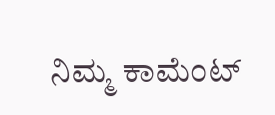ನಿಮ್ಮ ಕಾಮೆಂಟ್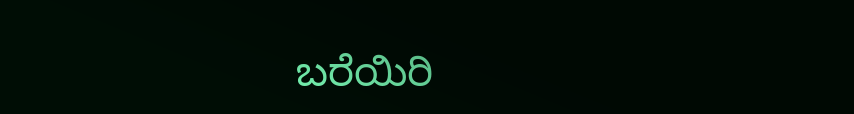ಬರೆಯಿರಿ